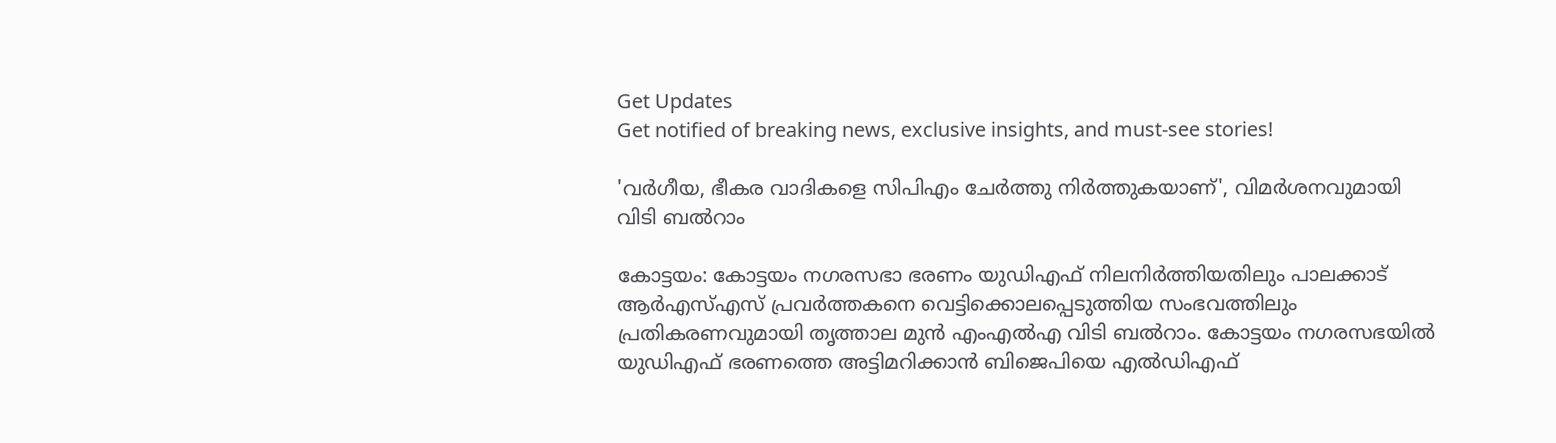Get Updates
Get notified of breaking news, exclusive insights, and must-see stories!

'വർഗീയ, ഭീകര വാദികളെ സിപിഎം ചേര്‍ത്തു നിര്‍ത്തുകയാണ്', വിമർശനവുമായി വിടി ബൽറാം

കോട്ടയം: കോട്ടയം നഗരസഭാ ഭരണം യുഡിഎഫ് നിലനിര്‍ത്തിയതിലും പാലക്കാട് ആര്‍എസ്എസ് പ്രവര്‍ത്തകനെ വെട്ടിക്കൊലപ്പെടുത്തിയ സംഭവത്തിലും പ്രതികരണവുമായി തൃത്താല മുന്‍ എംഎല്‍എ വിടി ബല്‍റാം. കോട്ടയം നഗരസഭയില്‍ യുഡിഎഫ് ഭരണത്തെ അട്ടിമറിക്കാന്‍ ബിജെപിയെ എല്‍ഡിഎഫ്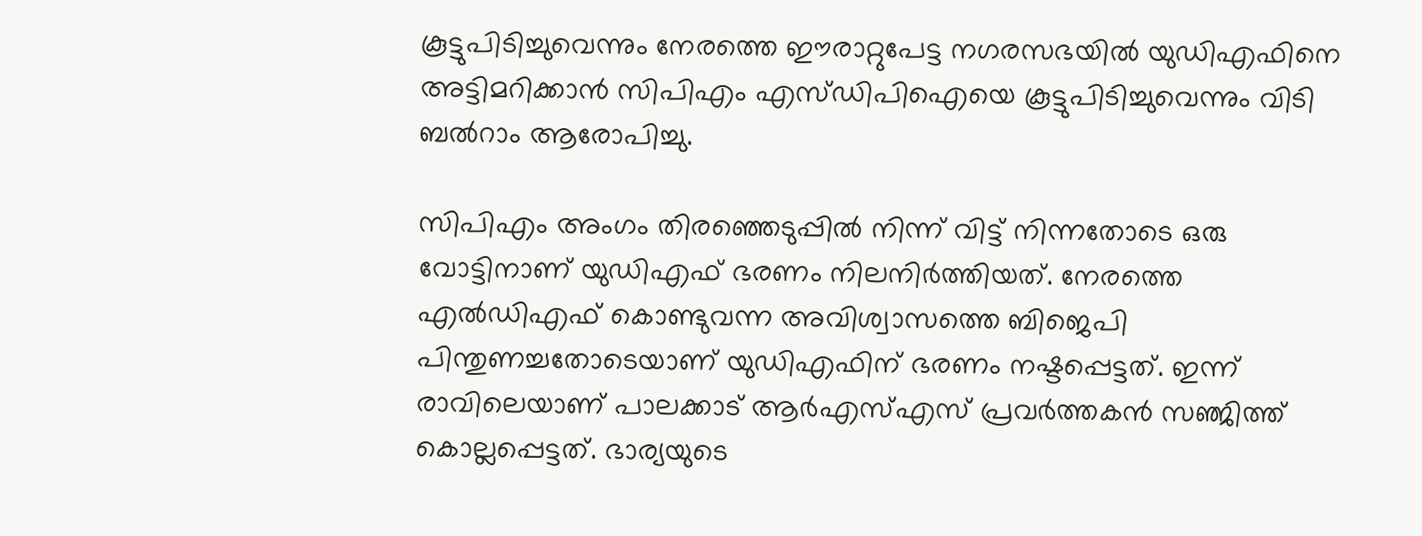കൂട്ടുപിടിച്ചുവെന്നും നേരത്തെ ഈരാറ്റുപേട്ട നഗരസഭയില്‍ യുഡിഎഫിനെ അട്ടിമറിക്കാന്‍ സിപിഎം എസ്ഡിപിഐയെ കൂട്ടുപിടിച്ചുവെന്നും വിടി ബല്‍റാം ആരോപിച്ചു.

സിപിഎം അംഗം തിരഞ്ഞെടുപ്പില്‍ നിന്ന് വിട്ട് നിന്നതോടെ ഒരു വോട്ടിനാണ് യുഡിഎഫ് ഭരണം നിലനിര്‍ത്തിയത്. നേരത്തെ എല്‍ഡിഎഫ് കൊണ്ടുവന്ന അവിശ്വാസത്തെ ബിജെപി പിന്തുണച്ചതോടെയാണ് യുഡിഎഫിന് ഭരണം നഷ്ടപ്പെട്ടത്. ഇന്ന് രാവിലെയാണ് പാലക്കാട് ആർഎസ്എസ് പ്രവർത്തകൻ സഞ്ജിത്ത് കൊല്ലപ്പെട്ടത്. ഭാര്യയുടെ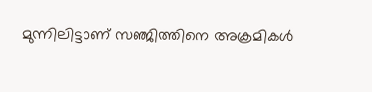മുന്നിലിട്ടാണ് സഞ്ജിത്തിനെ അക്രമികൾ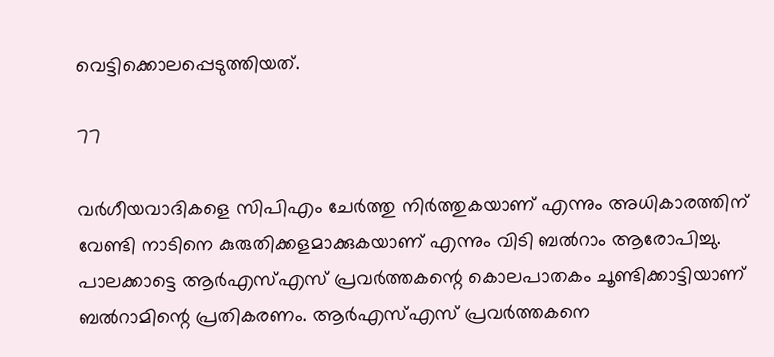വെട്ടിക്കൊലപ്പെടുത്തിയത്.

77

വര്‍ഗീയവാദികളെ സിപിഎം ചേര്‍ത്തു നിര്‍ത്തുകയാണ് എന്നും അധികാരത്തിന് വേണ്ടി നാടിനെ കുരുതിക്കളമാക്കുകയാണ് എന്നും വിടി ബല്‍റാം ആരോപിച്ചു. പാലക്കാട്ടെ ആര്‍എസ്എസ് പ്രവര്‍ത്തകന്റെ കൊലപാതകം ചൂണ്ടിക്കാട്ടിയാണ് ബല്‍റാമിന്റെ പ്രതികരണം. ആര്‍എസ്എസ് പ്രവര്‍ത്തകനെ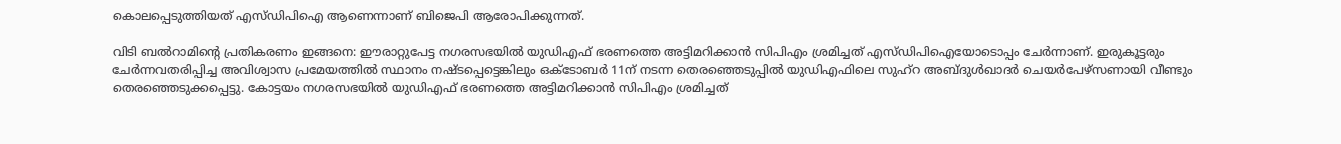കൊലപ്പെടുത്തിയത് എസ്ഡിപിഐ ആണെന്നാണ് ബിജെപി ആരോപിക്കുന്നത്.

വിടി ബൽറാമിന്റെ പ്രതികരണം ഇങ്ങനെ: ഈരാറ്റുപേട്ട നഗരസഭയിൽ യുഡിഎഫ് ഭരണത്തെ അട്ടിമറിക്കാൻ സിപിഎം ശ്രമിച്ചത് എസ്ഡിപിഐയോടൊപ്പം ചേർന്നാണ്. ഇരുകൂട്ടരും ചേർന്നവതരിപ്പിച്ച അവിശ്വാസ പ്രമേയത്തിൽ സ്ഥാനം നഷ്ടപ്പെട്ടെങ്കിലും ഒക്ടോബർ 11ന് നടന്ന തെരഞ്ഞെടുപ്പിൽ യുഡിഎഫിലെ സുഹ്റ അബ്ദുൾഖാദർ ചെയർപേഴ്സണായി വീണ്ടും തെരഞ്ഞെടുക്കപ്പെട്ടു. കോട്ടയം നഗരസഭയിൽ യുഡിഎഫ് ഭരണത്തെ അട്ടിമറിക്കാൻ സിപിഎം ശ്രമിച്ചത്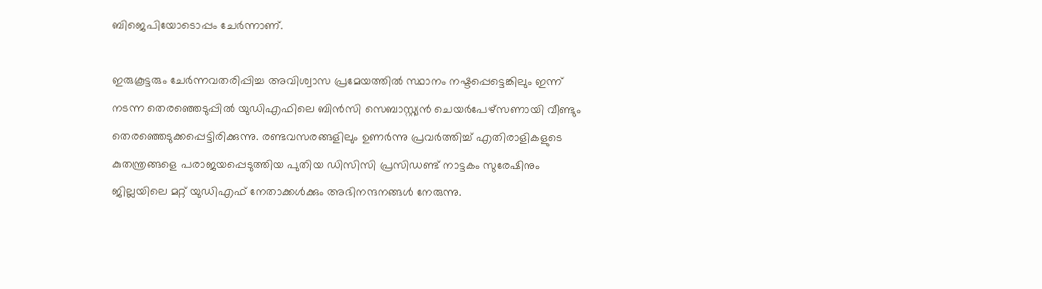ബിജെപിയോടൊപ്പം ചേർന്നാണ്.

ഇരുകൂട്ടരും ചേർന്നവതരിപ്പിച്ച അവിശ്വാസ പ്രമേയത്തിൽ സ്ഥാനം നഷ്ടപ്പെട്ടെങ്കിലും ഇന്ന് നടന്ന തെരഞ്ഞെടുപ്പിൽ യുഡിഎഫിലെ ബിൻസി സെബാസ്റ്റ്യൻ ചെയർപേഴ്സണായി വീണ്ടും തെരഞ്ഞെടുക്കപ്പെട്ടിരിക്കുന്നു. രണ്ടവസരങ്ങളിലും ഉണർന്നു പ്രവർത്തിച്ച് എതിരാളികളുടെ കുതന്ത്രങ്ങളെ പരാജയപ്പെടുത്തിയ പുതിയ ഡിസിസി പ്രസിഡണ്ട് നാട്ടകം സുരേഷിനും ജില്ലയിലെ മറ്റ് യുഡിഎഫ് നേതാക്കൾക്കും അഭിനന്ദനങ്ങൾ നേരുന്നു.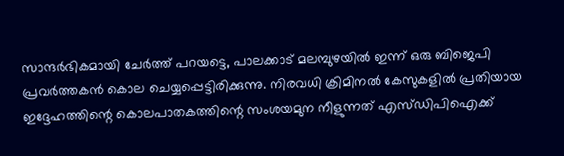സാന്ദർഭികമായി ചേർത്ത് പറയട്ടെ, പാലക്കാട് മലമ്പുഴയിൽ ഇന്ന് ഒരു ബിജെപി പ്രവർത്തകൻ കൊല ചെയ്യപ്പെട്ടിരിക്കുന്നു. നിരവധി ക്രിമിനൽ കേസുകളിൽ പ്രതിയായ ഇദ്ദേഹത്തിന്റെ കൊലപാതകത്തിന്റെ സംശയമുന നീളുന്നത് എസ്ഡിപിഐക്ക്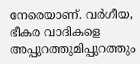നേരെയാണ്. വർഗീയ, ഭീകര വാദികളെ അപ്പുറത്തുമിപ്പുറത്തും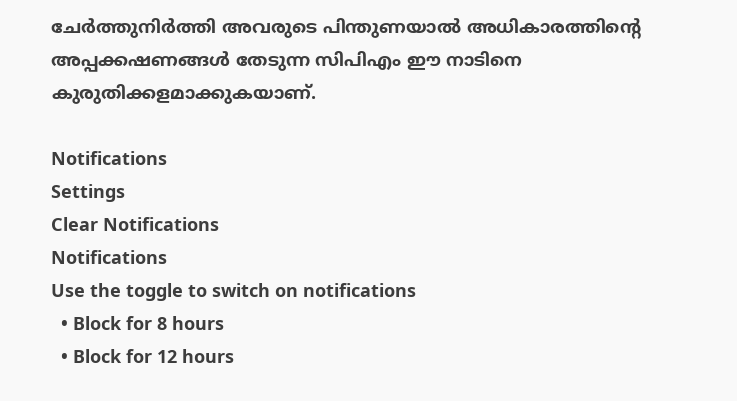ചേർത്തുനിർത്തി അവരുടെ പിന്തുണയാൽ അധികാരത്തിന്റെ അപ്പക്കഷണങ്ങൾ തേടുന്ന സിപിഎം ഈ നാടിനെ കുരുതിക്കളമാക്കുകയാണ്.

Notifications
Settings
Clear Notifications
Notifications
Use the toggle to switch on notifications
  • Block for 8 hours
  • Block for 12 hours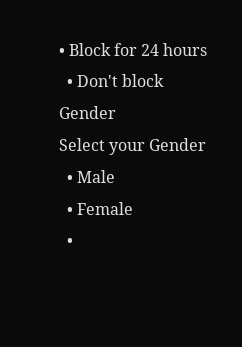• Block for 24 hours
  • Don't block
Gender
Select your Gender
  • Male
  • Female
  •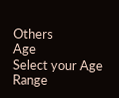Others
Age
Select your Age Range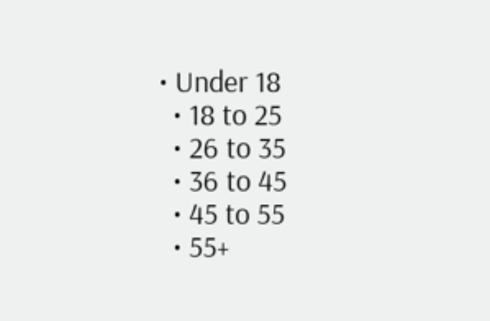• Under 18
  • 18 to 25
  • 26 to 35
  • 36 to 45
  • 45 to 55
  • 55+